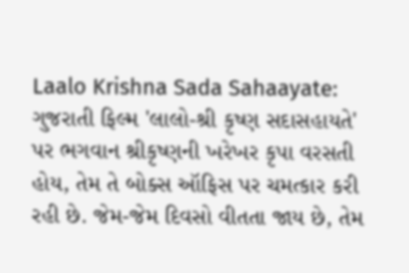Laalo Krishna Sada Sahaayate: ગુજરાતી ફિલ્મ 'લાલો-શ્રી કૃષ્ણ સદાસહાયતે' પર ભગવાન શ્રીકૃષ્ણની ખરેખર કૃપા વરસતી હોય, તેમ તે બોક્સ ઑફિસ પર ચમત્કાર કરી રહી છે. જેમ-જેમ દિવસો વીતતા જાય છે, તેમ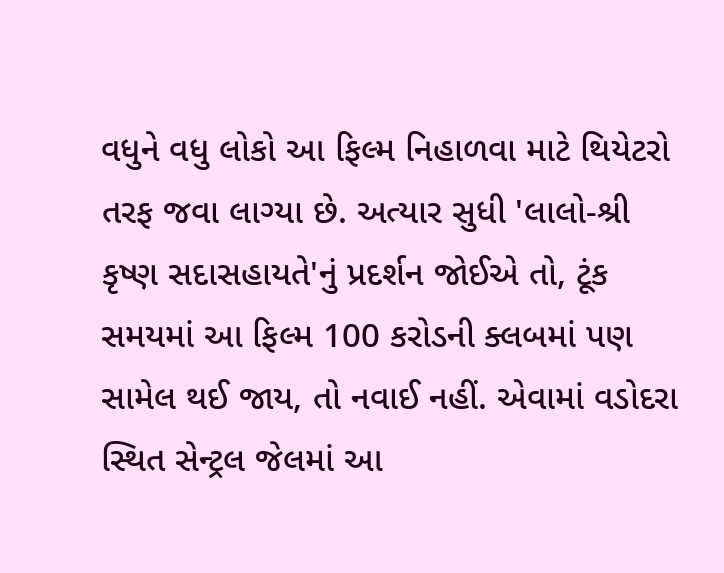વધુને વધુ લોકો આ ફિલ્મ નિહાળવા માટે થિયેટરો તરફ જવા લાગ્યા છે. અત્યાર સુધી 'લાલો-શ્રી કૃષ્ણ સદાસહાયતે'નું પ્રદર્શન જોઈએ તો, ટૂંક સમયમાં આ ફિલ્મ 100 કરોડની ક્લબમાં પણ સામેલ થઈ જાય, તો નવાઈ નહીં. એવામાં વડોદરા સ્થિત સેન્ટ્રલ જેલમાં આ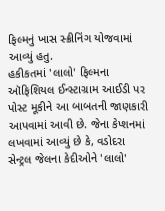ફિલ્મનું ખાસ સ્ક્રીનિંગ યોજવામાં આવ્યું હતુ.
હકીકતમાં 'લાલો' ફિલ્મના ઑફિશિયલ ઈન્સ્ટાગ્રામ આઈડી પર પોસ્ટ મૂકીને આ બાબતની જાણકારી આપવામાં આવી છે. જેના કેપ્શનમાં લખવામાં આવ્યું છે કે, વડોદરા સેન્ટ્રલ જેલના કેદીઓને 'લાલો'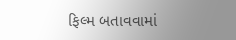ફિલ્મ બતાવવામાં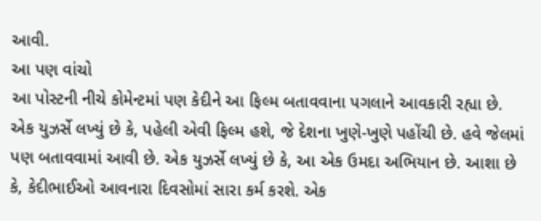આવી.
આ પણ વાંચો
આ પોસ્ટની નીચે કોમેન્ટમાં પણ કેદીને આ ફિલ્મ બતાવવાના પગલાને આવકારી રહ્યા છે. એક યુઝર્સે લખ્યું છે કે, પહેલી એવી ફિલ્મ હશે, જે દેશના ખુણે-ખુણે પહોંચી છે. હવે જેલમાં પણ બતાવવામાં આવી છે. એક યુઝર્સે લખ્યું છે કે, આ એક ઉમદા અભિયાન છે. આશા છે કે, કેદીભાઈઓ આવનારા દિવસોમાં સારા કર્મ કરશે. એક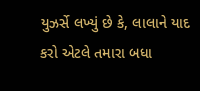યુઝર્સે લખ્યું છે કે, લાલાને યાદ કરો એટલે તમારા બધા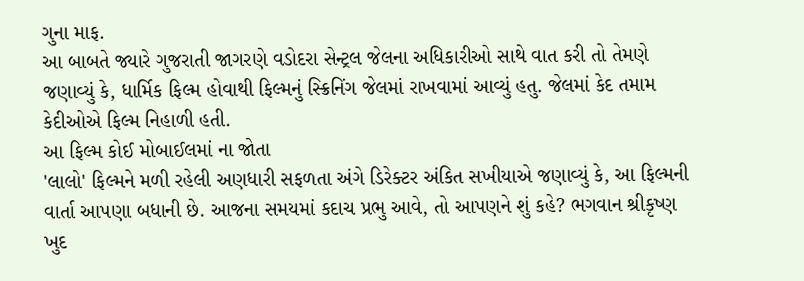ગુના માફ.
આ બાબતે જ્યારે ગુજરાતી જાગરણે વડોદરા સેન્ટ્રલ જેલના અધિકારીઓ સાથે વાત કરી તો તેમણે જણાવ્યું કે, ધાર્મિક ફિલ્મ હોવાથી ફિલ્મનું સ્ક્રિનિંગ જેલમાં રાખવામાં આવ્યું હતુ. જેલમાં કેદ તમામ કેદીઓએ ફિલ્મ નિહાળી હતી.
આ ફિલ્મ કોઈ મોબાઈલમાં ના જોતા
'લાલો' ફિલ્મને મળી રહેલી અણધારી સફળતા અંગે ડિરેક્ટર અંકિત સખીયાએ જણાવ્યું કે, આ ફિલ્મની વાર્તા આપણા બધાની છે. આજના સમયમાં કદાચ પ્રભુ આવે, તો આપણને શું કહે? ભગવાન શ્રીકૃષ્ણ ખુદ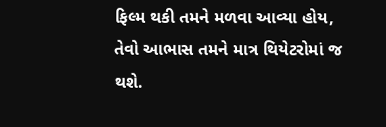ફિલ્મ થકી તમને મળવા આવ્યા હોય, તેવો આભાસ તમને માત્ર થિયેટરોમાં જ થશે.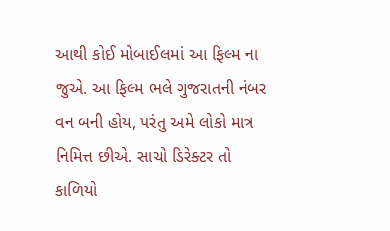આથી કોઈ મોબાઈલમાં આ ફિલ્મ ના જુએ. આ ફિલ્મ ભલે ગુજરાતની નંબર વન બની હોય, પરંતુ અમે લોકો માત્ર નિમિત્ત છીએ. સાચો ડિરેક્ટર તો કાળિયો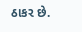ઠાકર છે.